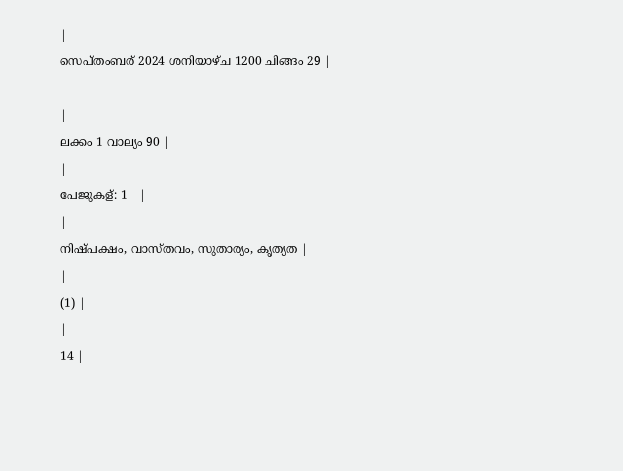|
സെപ്തംബര് 2024 ശനിയാഴ്ച 1200 ചിങ്ങം 29 |

|
ലക്കം 1 വാല്യം 90 |
|
പേജുകള്: 1   |
|
നിഷ്പക്ഷം, വാസ്തവം, സുതാര്യം, കൃത്യത |
|
(1) |
|
14 |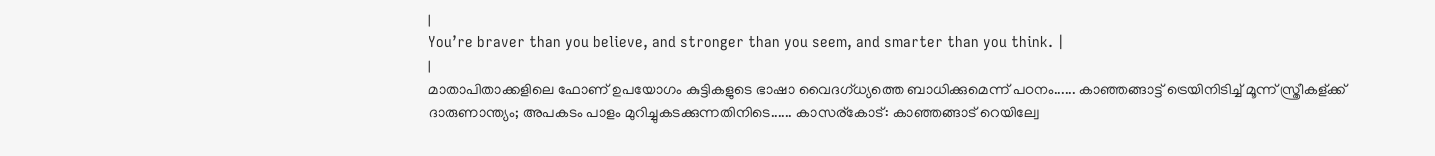|
You’re braver than you believe, and stronger than you seem, and smarter than you think. |
|
മാതാപിതാക്കളിലെ ഫോണ് ഉപയോഗം കുട്ടികളുടെ ഭാഷാ വൈദഗ്ധ്യത്തെ ബാധിക്കുമെന്ന് പഠനം...... കാഞ്ഞങ്ങാട്ട് ട്രെയിനിടിച്ച് മൂന്ന് സ്ത്രീകള്ക്ക് ദാരുണാന്ത്യം; അപകടം പാളം മുറിച്ചുകടക്കുന്നതിനിടെ...... കാസര്കോട്: കാഞ്ഞങ്ങാട് റെയില്വേ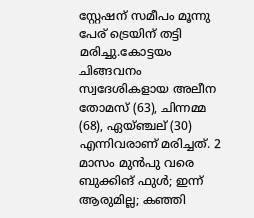സ്റ്റേഷന് സമീപം മൂന്നു പേര് ട്രെയിന് തട്ടി മരിച്ചു.കോട്ടയം ചിങ്ങവനം സ്വദേശികളായ അലീന തോമസ് (63), ചിന്നമ്മ (68), ഏയ്ഞ്ചല് (30) എന്നിവരാണ് മരിച്ചത്. 2 മാസം മുൻപു വരെ ബുക്കിങ് ഫുൾ; ഇന്ന് ആരുമില്ല; കഞ്ഞി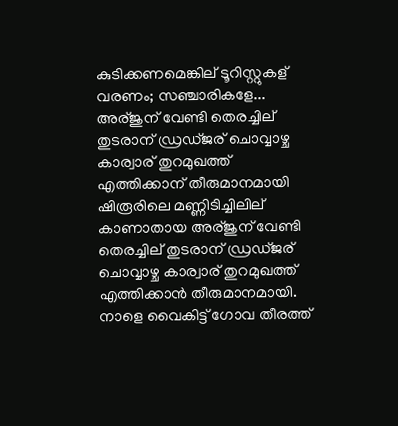കുടിക്കണമെങ്കില് ടൂറിസ്റ്റുകള് വരണം; സഞ്ചാരികളേ... അര്ജുന് വേണ്ടി തെരച്ചില് തുടരാന് ഡ്രഡ്ജര് ചൊവ്വാഴ്ച കാര്വാര് തുറമുഖത്ത് എത്തിക്കാന് തീരുമാനമായി ഷിരൂരിലെ മണ്ണിടിച്ചിലില് കാണാതായ അര്ജുന് വേണ്ടി തെരച്ചില് തുടരാന് ഡ്രഡ്ജര് ചൊവ്വാഴ്ച കാര്വാര് തുറമുഖത്ത് എത്തിക്കാൻ തീരുമാനമായി. നാളെ വൈകിട്ട് ഗോവ തീരത്ത്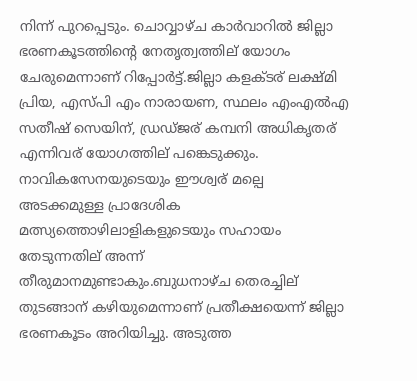നിന്ന് പുറപ്പെടും. ചൊവ്വാഴ്ച കാർവാറിൽ ജില്ലാ ഭരണകൂടത്തിന്റെ നേതൃത്വത്തില് യോഗം ചേരുമെന്നാണ് റിപ്പോർട്ട്.ജില്ലാ കളക്ടര് ലക്ഷ്മി പ്രിയ, എസ്പി എം നാരായണ, സ്ഥലം എംഎൽഎ സതീഷ് സെയിന്, ഡ്രഡ്ജര് കമ്പനി അധികൃതര് എന്നിവര് യോഗത്തില് പങ്കെടുക്കും. നാവികസേനയുടെയും ഈശ്വര് മല്പെ അടക്കമുള്ള പ്രാദേശിക മത്സ്യത്തൊഴിലാളികളുടെയും സഹായം തേടുന്നതില് അന്ന് തീരുമാനമുണ്ടാകും.ബുധനാഴ്ച തെരച്ചില് തുടങ്ങാന് കഴിയുമെന്നാണ് പ്രതീക്ഷയെന്ന് ജില്ലാ ഭരണകൂടം അറിയിച്ചു. അടുത്ത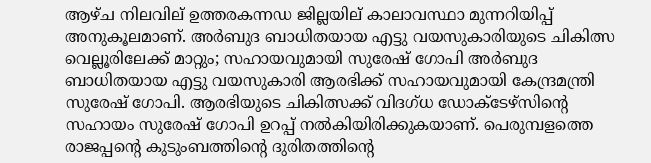ആഴ്ച നിലവില് ഉത്തരകന്നഡ ജില്ലയില് കാലാവസ്ഥാ മുന്നറിയിപ്പ് അനുകൂലമാണ്. അർബുദ ബാധിതയായ എട്ടു വയസുകാരിയുടെ ചികിത്സ വെല്ലൂരിലേക്ക് മാറ്റും; സഹായവുമായി സുരേഷ് ഗോപി അർബുദ ബാധിതയായ എട്ടു വയസുകാരി ആരഭിക്ക് സഹായവുമായി കേന്ദ്രമന്ത്രി സുരേഷ് ഗോപി. ആരഭിയുടെ ചികിത്സക്ക് വിദഗ്ധ ഡോക്ടേഴ്സിന്റെ സഹായം സുരേഷ് ഗോപി ഉറപ്പ് നൽകിയിരിക്കുകയാണ്. പെരുമ്പളത്തെ രാജപ്പന്റെ കുടുംബത്തിന്റെ ദുരിതത്തിന്റെ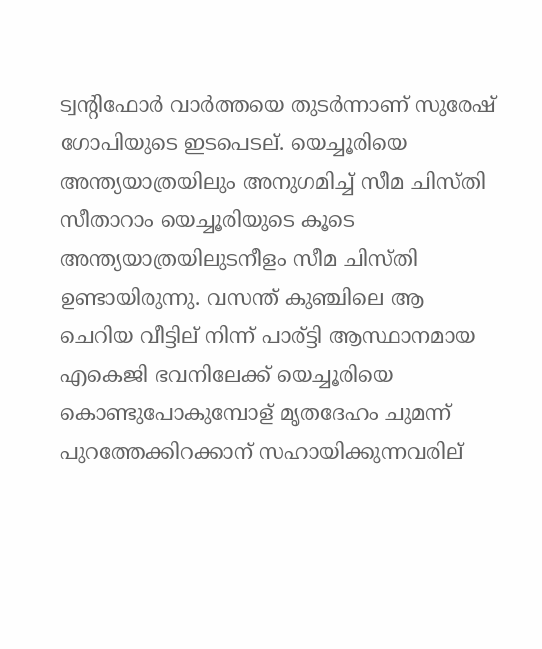ട്വന്റിഫോർ വാർത്തയെ തുടർന്നാണ് സുരേഷ് ഗോപിയുടെ ഇടപെടല്. യെച്ചൂരിയെ അന്ത്യയാത്രയിലും അനുഗമിച്ച് സീമ ചിസ്തി സീതാറാം യെച്ചൂരിയുടെ കൂടെ അന്ത്യയാത്രയിലുടനീളം സീമ ചിസ്തി ഉണ്ടായിരുന്നു. വസന്ത് കുഞ്ചിലെ ആ ചെറിയ വീട്ടില് നിന്ന് പാര്ട്ടി ആസ്ഥാനമായ എകെജി ഭവനിലേക്ക് യെച്ചൂരിയെ കൊണ്ടുപോകുമ്പോള് മൃതദേഹം ചുമന്ന് പുറത്തേക്കിറക്കാന് സഹായിക്കുന്നവരില്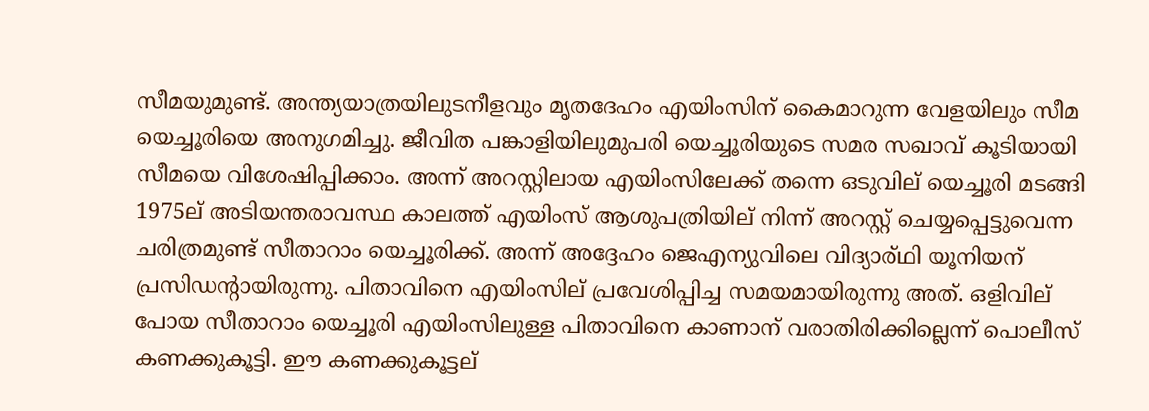സീമയുമുണ്ട്. അന്ത്യയാത്രയിലുടനീളവും മൃതദേഹം എയിംസിന് കൈമാറുന്ന വേളയിലും സീമ യെച്ചൂരിയെ അനുഗമിച്ചു. ജീവിത പങ്കാളിയിലുമുപരി യെച്ചൂരിയുടെ സമര സഖാവ് കൂടിയായി സീമയെ വിശേഷിപ്പിക്കാം. അന്ന് അറസ്റ്റിലായ എയിംസിലേക്ക് തന്നെ ഒടുവില് യെച്ചൂരി മടങ്ങി 1975ല് അടിയന്തരാവസ്ഥ കാലത്ത് എയിംസ് ആശുപത്രിയില് നിന്ന് അറസ്റ്റ് ചെയ്യപ്പെട്ടുവെന്ന ചരിത്രമുണ്ട് സീതാറാം യെച്ചൂരിക്ക്. അന്ന് അദ്ദേഹം ജെഎന്യുവിലെ വിദ്യാര്ഥി യൂനിയന് പ്രസിഡന്റായിരുന്നു. പിതാവിനെ എയിംസില് പ്രവേശിപ്പിച്ച സമയമായിരുന്നു അത്. ഒളിവില് പോയ സീതാറാം യെച്ചൂരി എയിംസിലുള്ള പിതാവിനെ കാണാന് വരാതിരിക്കില്ലെന്ന് പൊലീസ് കണക്കുകൂട്ടി. ഈ കണക്കുകൂട്ടല്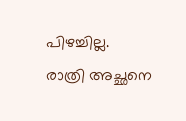പിഴച്ചില്ല. രാത്രി അച്ഛനെ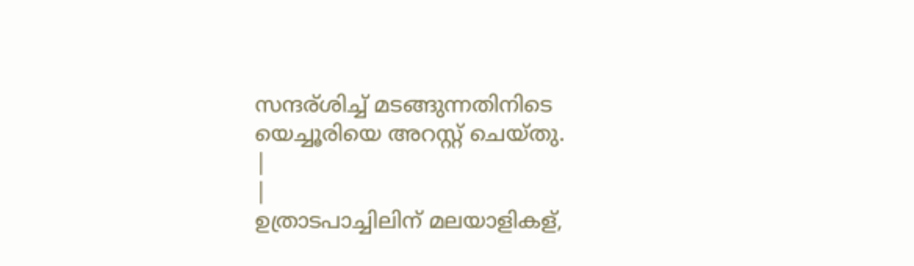സന്ദര്ശിച്ച് മടങ്ങുന്നതിനിടെ യെച്ചൂരിയെ അറസ്റ്റ് ചെയ്തു.
|
|
ഉത്രാടപാച്ചിലിന് മലയാളികള്,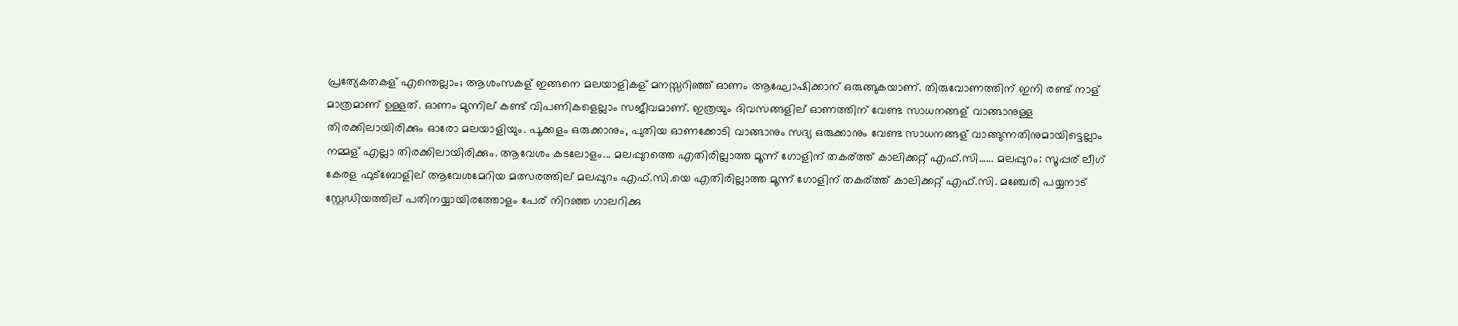പ്രത്യേകതകള് എന്തെല്ലാം; ആശംസകള് ഇങ്ങനെ മലയാളികള് മനസ്സറിഞ്ഞ് ഓണം ആഘോഷിക്കാന് ഒരുങ്ങുകയാണ്. തിരുവോണത്തിന് ഇനി രണ്ട് നാള് മാത്രമാണ് ഉള്ളത്. ഓണം മുന്നില് കണ്ട് വിപണികളെല്ലാം സജീവമാണ്. ഇത്രയും ദിവസങ്ങളില് ഓണത്തിന് വേണ്ട സാധനങ്ങള് വാങ്ങാനുള്ള തിരക്കിലായിരിക്കും ഓരോ മലയാളിയും. പൂക്കളം ഒരുക്കാനും, പുതിയ ഓണക്കോടി വാങ്ങാനും സദ്യ ഒരുക്കാനും വേണ്ട സാധനങ്ങള് വാങ്ങുന്നതിനുമായിട്ടെല്ലാം നമ്മള് എല്ലാ തിരക്കിലായിരിക്കും. ആവേശം കടലോളം... മലപ്പുറത്തെ എതിരില്ലാത്ത മൂന്ന് ഗോളിന് തകര്ത്ത് കാലിക്കറ്റ് എഫ്.സി...... മലപ്പുറം: സൂപ്പര് ലീഗ് കേരള ഫുട്‌ബോളില് ആവേശമേറിയ മത്സരത്തില് മലപ്പുറം എഫ്.സി.യെ എതിരില്ലാത്ത മൂന്ന് ഗോളിന് തകര്ത്ത് കാലിക്കറ്റ് എഫ്.സി. മഞ്ചേരി പയ്യനാട് സ്റ്റേഡിയത്തില് പതിനയ്യായിരത്തോളം പേര് നിറഞ്ഞ ഗാലറിക്കു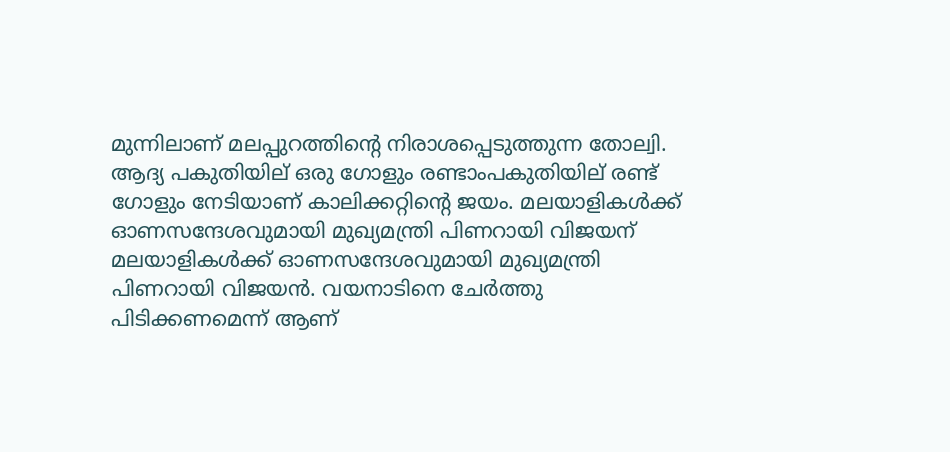മുന്നിലാണ് മലപ്പുറത്തിന്റെ നിരാശപ്പെടുത്തുന്ന തോല്വി. ആദ്യ പകുതിയില് ഒരു ഗോളും രണ്ടാംപകുതിയില് രണ്ട് ഗോളും നേടിയാണ് കാലിക്കറ്റിന്റെ ജയം. മലയാളികൾക്ക് ഓണസന്ദേശവുമായി മുഖ്യമന്ത്രി പിണറായി വിജയന് മലയാളികൾക്ക് ഓണസന്ദേശവുമായി മുഖ്യമന്ത്രി പിണറായി വിജയൻ. വയനാടിനെ ചേർത്തു പിടിക്കണമെന്ന് ആണ്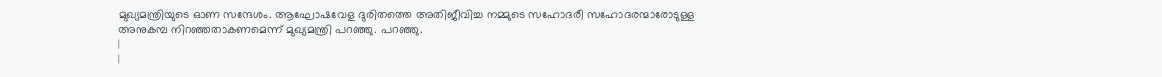മുഖ്യമന്ത്രിയുടെ ഓണ സന്ദേശം. ആഘോഷവേള ദുരിതത്തെ അതിജീവിച്ച നമ്മുടെ സഹോദരീ സഹോദരന്മാരോടുള്ള അനുകമ്പ നിറഞ്ഞതാകണമെന്ന് മുഖ്യമന്ത്രി പറഞ്ഞു. പറഞ്ഞു.
|
|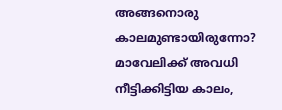അങ്ങനൊരു കാലമുണ്ടായിരുന്നോ? മാവേലിക്ക് അവധി നീട്ടിക്കിട്ടിയ കാലം,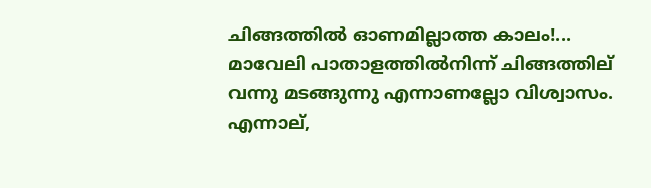ചിങ്ങത്തിൽ ഓണമില്ലാത്ത കാലം!... മാവേലി പാതാളത്തിൽനിന്ന് ചിങ്ങത്തില് വന്നു മടങ്ങുന്നു എന്നാണല്ലോ വിശ്വാസം. എന്നാല്,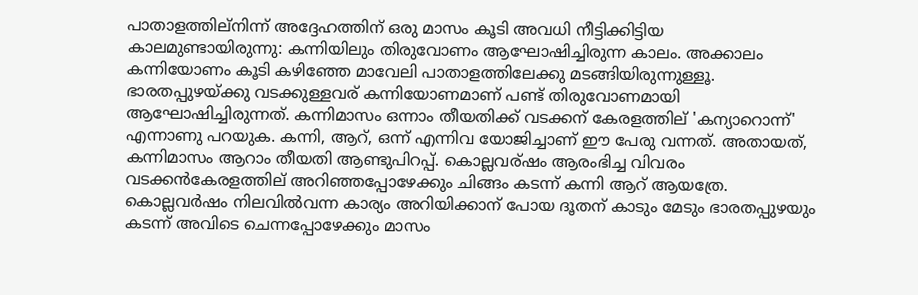പാതാളത്തില്നിന്ന് അദ്ദേഹത്തിന് ഒരു മാസം കൂടി അവധി നീട്ടിക്കിട്ടിയ കാലമുണ്ടായിരുന്നു: കന്നിയിലും തിരുവോണം ആഘോഷിച്ചിരുന്ന കാലം. അക്കാലം കന്നിയോണം കൂടി കഴിഞ്ഞേ മാവേലി പാതാളത്തിലേക്കു മടങ്ങിയിരുന്നുള്ളൂ. ഭാരതപ്പുഴയ്ക്കു വടക്കുള്ളവര് കന്നിയോണമാണ് പണ്ട് തിരുവോണമായി ആഘോഷിച്ചിരുന്നത്. കന്നിമാസം ഒന്നാം തീയതിക്ക് വടക്കന് കേരളത്തില് 'കന്യാറൊന്ന്' എന്നാണു പറയുക. കന്നി, ആറ്, ഒന്ന് എന്നിവ യോജിച്ചാണ് ഈ പേരു വന്നത്. അതായത്, കന്നിമാസം ആറാം തീയതി ആണ്ടുപിറപ്പ്. കൊല്ലവര്ഷം ആരംഭിച്ച വിവരം വടക്കൻകേരളത്തില് അറിഞ്ഞപ്പോഴേക്കും ചിങ്ങം കടന്ന് കന്നി ആറ് ആയത്രേ. കൊല്ലവർഷം നിലവിൽവന്ന കാര്യം അറിയിക്കാന് പോയ ദൂതന് കാടും മേടും ഭാരതപ്പുഴയും കടന്ന് അവിടെ ചെന്നപ്പോഴേക്കും മാസം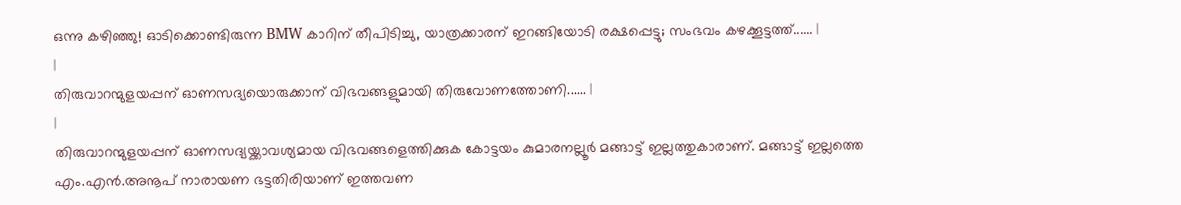ഒന്നു കഴിഞ്ഞു! ഓടിക്കൊണ്ടിരുന്ന BMW കാറിന് തീപിടിച്ചു, യാത്രക്കാരന് ഇറങ്ങിയോടി രക്ഷപ്പെട്ടു; സംഭവം കഴക്കൂട്ടത്ത്...... |
|
തിരുവാറന്മുളയപ്പന് ഓണസദ്യയൊരുക്കാന് വിഭവങ്ങളുമായി തിരുവോണത്തോണി...... |
|
തിരുവാറന്മുളയപ്പന് ഓണസദ്യയ്ക്കാവശ്യമായ വിഭവങ്ങളെത്തിക്കുക കോട്ടയം കുമാരനല്ലൂര്‍ മങ്ങാട്ട് ഇല്ലത്തുകാരാണ്. മങ്ങാട്ട് ഇല്ലത്തെ എം.എന്‍.അനൂപ് നാരായണ ഭട്ടതിരിയാണ് ഇത്തവണ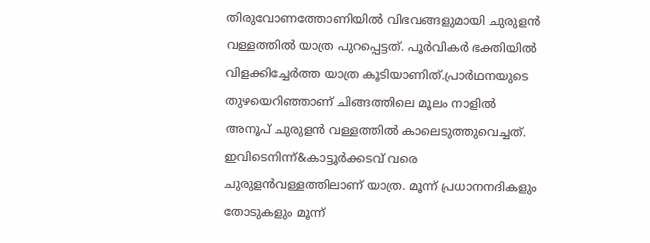തിരുവോണത്തോണിയില്‍ വിഭവങ്ങളുമായി ചുരുളന്‍ വള്ളത്തില്‍ യാത്ര പുറപ്പെട്ടത്. പൂർവികർ ഭക്തിയിൽ വിളക്കിച്ചേർത്ത യാത്ര കൂടിയാണിത്.പ്രാർഥനയുടെ തുഴയെറിഞ്ഞാണ് ചിങ്ങത്തിലെ മൂലം നാളിൽ അനൂപ് ചുരുളൻ വള്ളത്തിൽ കാലെടുത്തുവെച്ചത്. ഇവിടെനിന്ന്&കാട്ടൂർക്കടവ് വരെ ചുരുളൻവള്ളത്തിലാണ് യാത്ര. മൂന്ന് പ്രധാനനദികളും തോടുകളും മൂന്ന്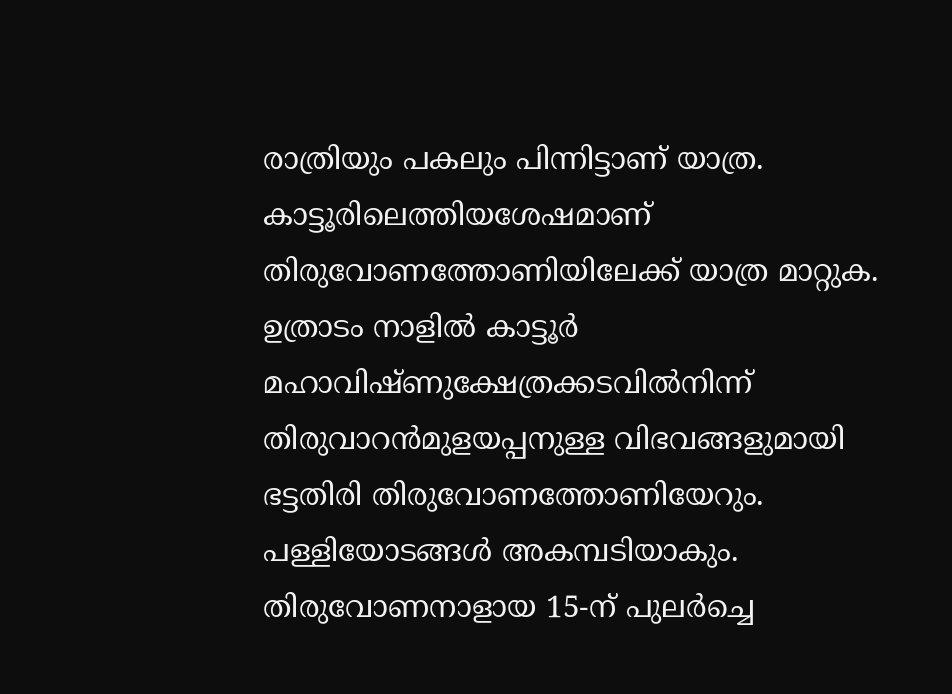രാത്രിയും പകലും പിന്നിട്ടാണ് യാത്ര. കാട്ടൂരിലെത്തിയശേഷമാണ് തിരുവോണത്തോണിയിലേക്ക് യാത്ര മാറ്റുക. ഉത്രാടം നാളിൽ കാട്ടൂർ മഹാവിഷ്ണുക്ഷേത്രക്കടവിൽനിന്ന് തിരുവാറൻമുളയപ്പനുള്ള വിഭവങ്ങളുമായി ഭട്ടതിരി തിരുവോണത്തോണിയേറും. പള്ളിയോടങ്ങൾ അകമ്പടിയാകും. തിരുവോണനാളായ 15-ന് പുലർച്ചെ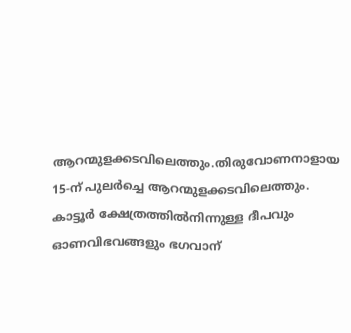ആറന്മുളക്കടവിലെത്തും.തിരുവോണനാളായ 15-ന് പുലർച്ചെ ആറന്മുളക്കടവിലെത്തും. കാട്ടൂർ ക്ഷേത്രത്തിൽനിന്നുള്ള ദീപവും ഓണവിഭവങ്ങളും ഭഗവാന്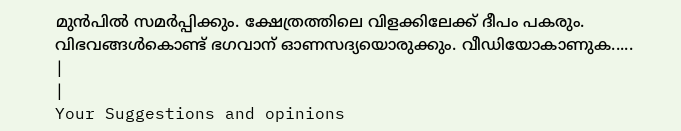മുൻപിൽ സമർപ്പിക്കും. ക്ഷേത്രത്തിലെ വിളക്കിലേക്ക് ദീപം പകരും. വിഭവങ്ങൾകൊണ്ട് ഭഗവാന് ഓണസദ്യയൊരുക്കും. വീഡിയോകാണുക.....
|
|
Your Suggestions and opinions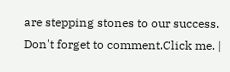are stepping stones to our success. Don't forget to comment.Click me. |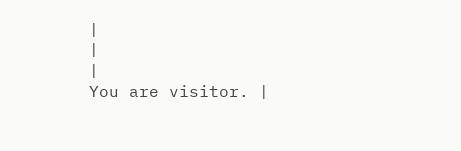|
|
|
You are visitor. |